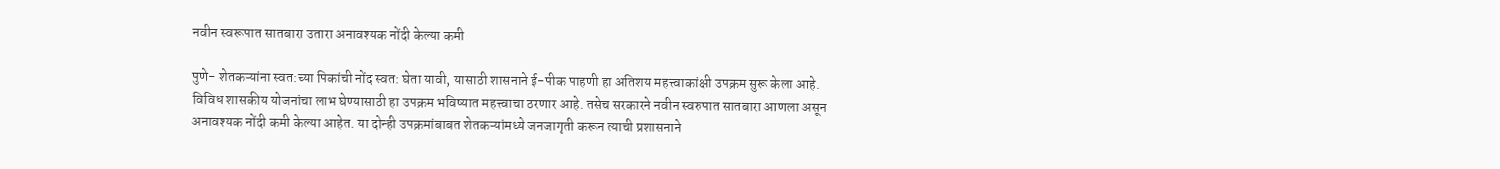नवीन स्वरूपात सातबारा उतारा अनावश्यक नोंदी केल्या कमी

पुणे- शेतकऱ्यांना स्वत:च्या पिकांची नोंद स्वत: घेता यावी, यासाठी शासनाने ई-पीक पाहणी हा अतिशय महत्त्वाकांक्षी उपक्रम सुरू केला आहे. विविध शासकीय योजनांचा लाभ घेण्यासाठी हा उपक्रम भविष्यात महत्त्वाचा ठरणार आहे. तसेच सरकारने नवीन स्वरुपात सातबारा आणला असून अनावश्यक नोंदी कमी केल्या आहेत. या दोन्ही उपक्रमांबाबत शेतकऱ्यांमध्ये जनजागृती करून त्याची प्रशासनाने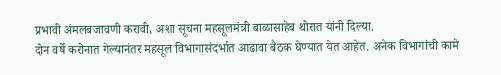प्रभावी अंमलबजावणी करावी, अशा सूचना महसूलमंत्री बाळासाहेब थोरात यांनी दिल्या.
दोन वर्षे करोनात गेल्यानंतर महसूल विभागासंदर्भात आढावा बैठक घेण्यात येत आहेत. अनेक विभागांची कामे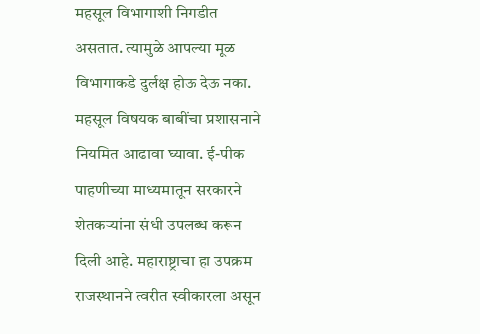महसूल विभागाशी निगडीत असतात. त्यामुळे आपल्या मूळ विभागाकडे दुर्लक्ष होऊ देऊ नका. महसूल विषयक बाबींचा प्रशासनाने नियमित आढावा घ्यावा. ई-पीक पाहणीच्या माध्यमातून सरकारने शेतकऱ्यांना संधी उपलब्ध करून दिली आहे. महाराष्ट्राचा हा उपक्रम राजस्थानने त्वरीत स्वीकारला असून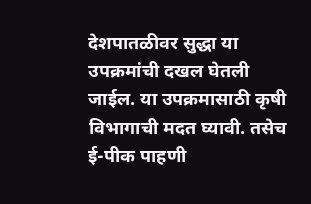देशपातळीवर सुद्धा या उपक्रमांची दखल घेतली जाईल. या उपक्रमासाठी कृषी विभागाची मदत घ्यावी. तसेच ई-पीक पाहणी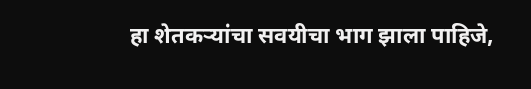हा शेतकऱ्यांचा सवयीचा भाग झाला पाहिजे,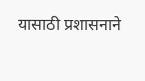यासाठी प्रशासनाने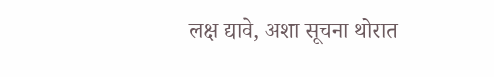लक्ष द्यावे, अशा सूचना थोरात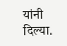यांनी दिल्या.